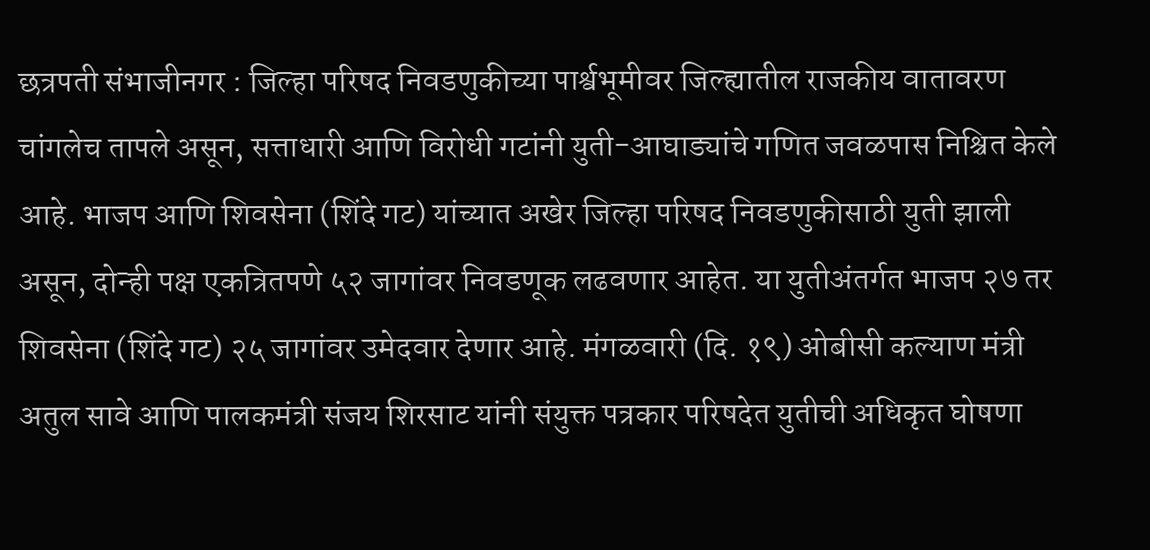छत्रपती संभाजीनगर : जिल्हा परिषद निवडणुकीच्या पार्श्वभूमीवर जिल्ह्यातील राजकीय वातावरण चांगलेच तापले असून, सत्ताधारी आणि विरोधी गटांनी युती-आघाड्यांचे गणित जवळपास निश्चित केले आहे. भाजप आणि शिवसेना (शिंदे गट) यांच्यात अखेर जिल्हा परिषद निवडणुकीसाठी युती झाली असून, दोन्ही पक्ष एकत्रितपणे ५२ जागांवर निवडणूक लढवणार आहेत. या युतीअंतर्गत भाजप २७ तर शिवसेना (शिंदे गट) २५ जागांवर उमेदवार देणार आहे. मंगळवारी (दि. १९) ओबीसी कल्याण मंत्री अतुल सावे आणि पालकमंत्री संजय शिरसाट यांनी संयुक्त पत्रकार परिषदेत युतीची अधिकृत घोषणा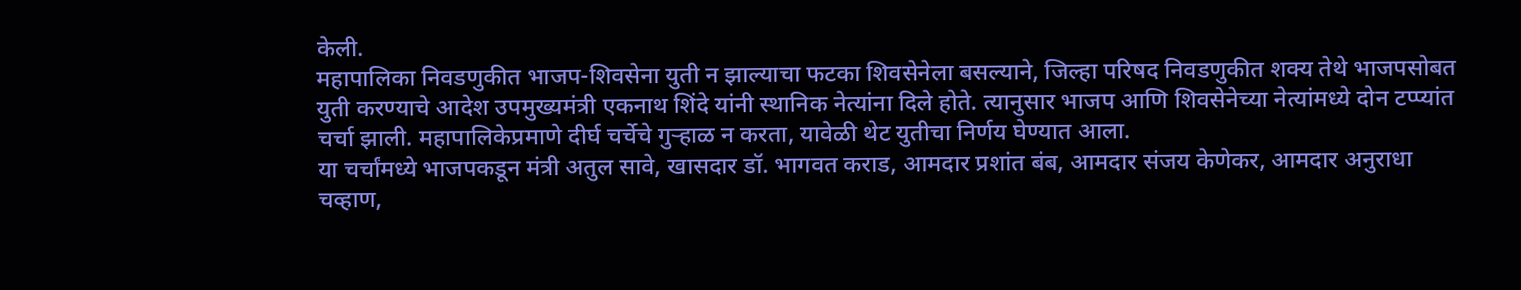केली.
महापालिका निवडणुकीत भाजप-शिवसेना युती न झाल्याचा फटका शिवसेनेला बसल्याने, जिल्हा परिषद निवडणुकीत शक्य तेथे भाजपसोबत युती करण्याचे आदेश उपमुख्यमंत्री एकनाथ शिंदे यांनी स्थानिक नेत्यांना दिले होते. त्यानुसार भाजप आणि शिवसेनेच्या नेत्यांमध्ये दोन टप्प्यांत चर्चा झाली. महापालिकेप्रमाणे दीर्घ चर्चेचे गुऱ्हाळ न करता, यावेळी थेट युतीचा निर्णय घेण्यात आला.
या चर्चांमध्ये भाजपकडून मंत्री अतुल सावे, खासदार डॉ. भागवत कराड, आमदार प्रशांत बंब, आमदार संजय केणेकर, आमदार अनुराधा चव्हाण,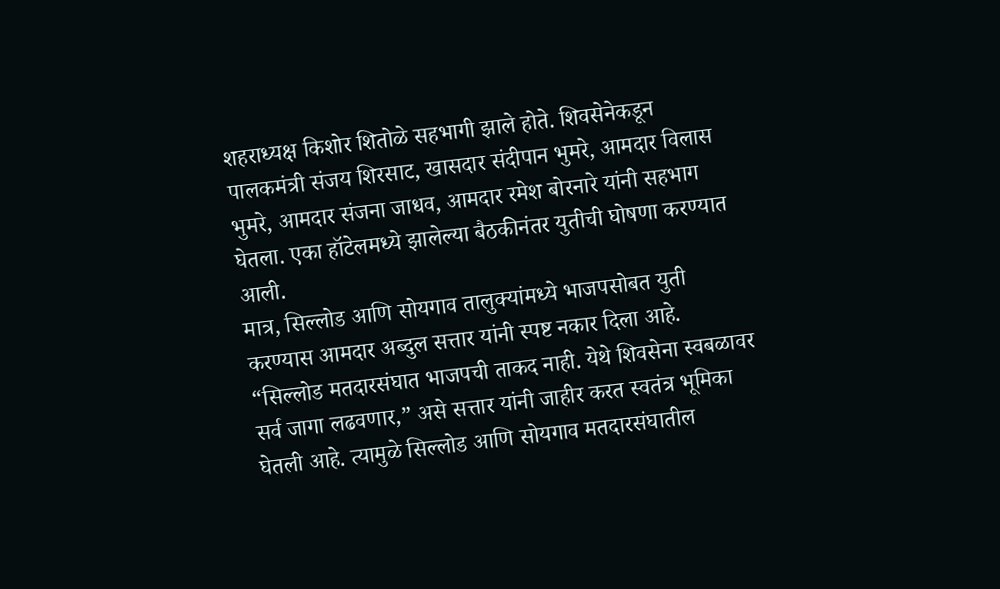शहराध्यक्ष किशोर शितोळे सहभागी झाले होते. शिवसेनेकडून पालकमंत्री संजय शिरसाट, खासदार संदीपान भुमरे, आमदार विलास भुमरे, आमदार संजना जाधव, आमदार रमेश बोरनारे यांनी सहभाग घेतला. एका हॉटेलमध्ये झालेल्या बैठकीनंतर युतीची घोषणा करण्यात आली.
मात्र, सिल्लोड आणि सोयगाव तालुक्यांमध्ये भाजपसोबत युती करण्यास आमदार अब्दुल सत्तार यांनी स्पष्ट नकार दिला आहे. “सिल्लोड मतदारसंघात भाजपची ताकद नाही. येथे शिवसेना स्वबळावर सर्व जागा लढवणार,” असे सत्तार यांनी जाहीर करत स्वतंत्र भूमिका घेतली आहे. त्यामुळे सिल्लोड आणि सोयगाव मतदारसंघातील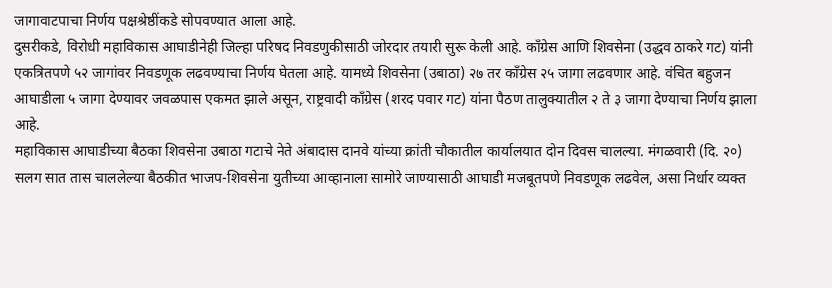जागावाटपाचा निर्णय पक्षश्रेष्ठींकडे सोपवण्यात आला आहे.
दुसरीकडे, विरोधी महाविकास आघाडीनेही जिल्हा परिषद निवडणुकीसाठी जोरदार तयारी सुरू केली आहे. काँग्रेस आणि शिवसेना (उद्धव ठाकरे गट) यांनी एकत्रितपणे ५२ जागांवर निवडणूक लढवण्याचा निर्णय घेतला आहे. यामध्ये शिवसेना (उबाठा) २७ तर काँग्रेस २५ जागा लढवणार आहे. वंचित बहुजन आघाडीला ५ जागा देण्यावर जवळपास एकमत झाले असून, राष्ट्रवादी काँग्रेस (शरद पवार गट) यांना पैठण तालुक्यातील २ ते ३ जागा देण्याचा निर्णय झाला आहे.
महाविकास आघाडीच्या बैठका शिवसेना उबाठा गटाचे नेते अंबादास दानवे यांच्या क्रांती चौकातील कार्यालयात दोन दिवस चालल्या. मंगळवारी (दि. २०) सलग सात तास चाललेल्या बैठकीत भाजप-शिवसेना युतीच्या आव्हानाला सामोरे जाण्यासाठी आघाडी मजबूतपणे निवडणूक लढवेल, असा निर्धार व्यक्त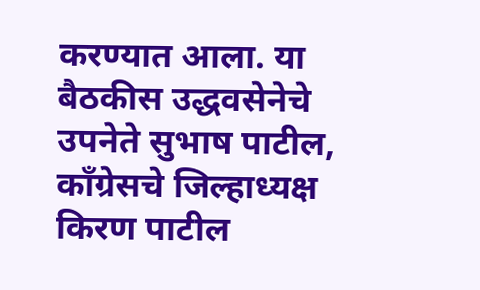करण्यात आला. या बैठकीस उद्धवसेनेचे उपनेते सुभाष पाटील, काँग्रेसचे जिल्हाध्यक्ष किरण पाटील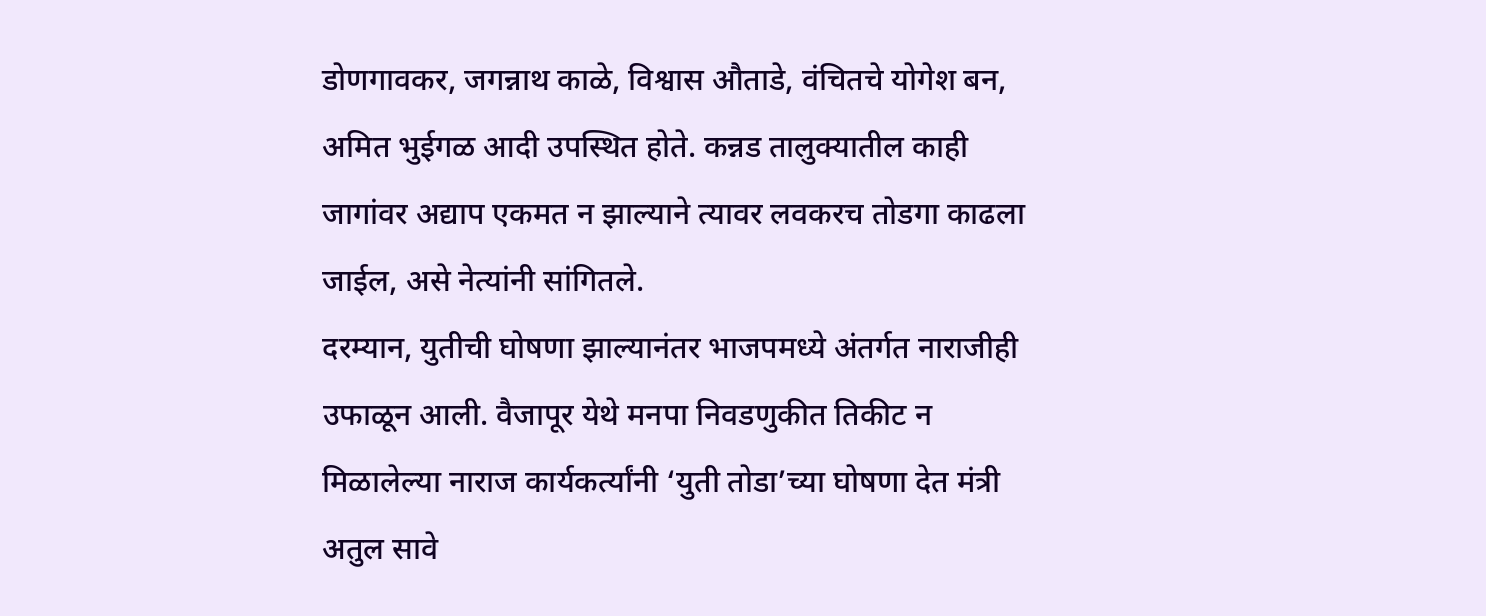डोणगावकर, जगन्नाथ काळे, विश्वास औताडे, वंचितचे योगेश बन, अमित भुईगळ आदी उपस्थित होते. कन्नड तालुक्यातील काही जागांवर अद्याप एकमत न झाल्याने त्यावर लवकरच तोडगा काढला जाईल, असे नेत्यांनी सांगितले.
दरम्यान, युतीची घोषणा झाल्यानंतर भाजपमध्ये अंतर्गत नाराजीही उफाळून आली. वैजापूर येथे मनपा निवडणुकीत तिकीट न मिळालेल्या नाराज कार्यकर्त्यांनी ‘युती तोडा’च्या घोषणा देत मंत्री अतुल सावे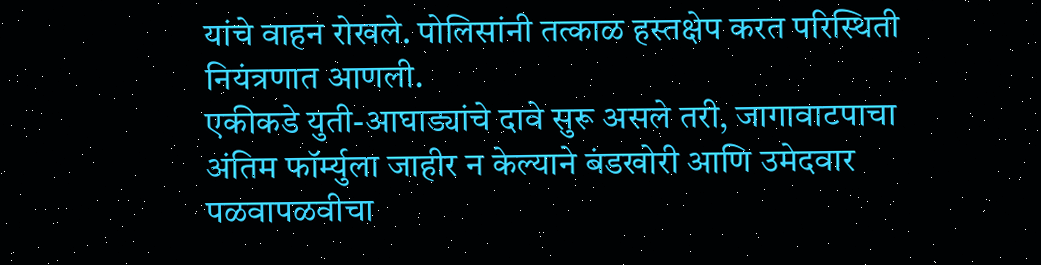यांचे वाहन रोखले. पोलिसांनी तत्काळ हस्तक्षेप करत परिस्थिती नियंत्रणात आणली.
एकीकडे युती-आघाड्यांचे दावे सुरू असले तरी, जागावाटपाचा अंतिम फॉर्म्युला जाहीर न केल्याने बंडखोरी आणि उमेदवार पळवापळवीचा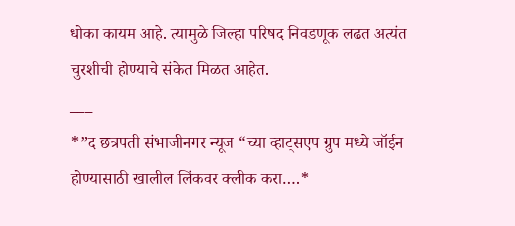धोका कायम आहे. त्यामुळे जिल्हा परिषद निवडणूक लढत अत्यंत चुरशीची होण्याचे संकेत मिळत आहेत.
___
*”द छत्रपती संभाजीनगर न्यूज “च्या व्हाट्सएप ग्रुप मध्ये जॉईन होण्यासाठी खालील लिंकवर क्लीक करा….*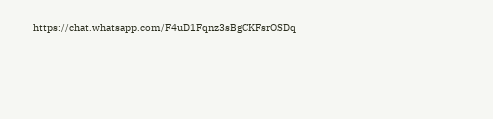https://chat.whatsapp.com/F4uD1Fqnz3sBgCKFsrOSDq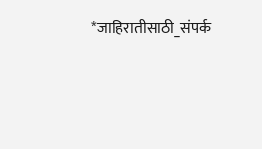*जाहिरातीसाठी_संपर्क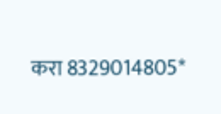करा 8329014805*